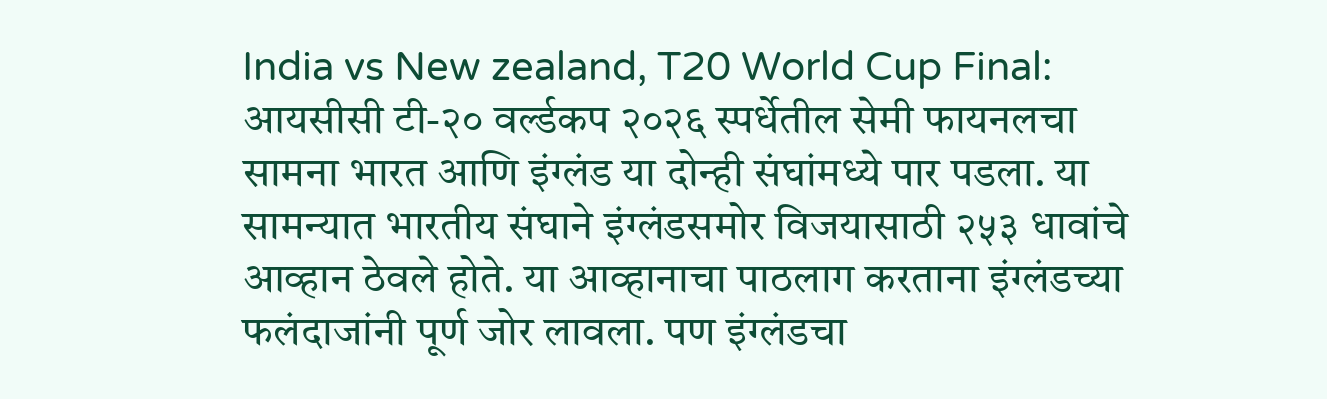India vs New zealand, T20 World Cup Final: आयसीसी टी-२० वर्ल्डकप २०२६ स्पर्धेतील सेमी फायनलचा सामना भारत आणि इंग्लंड या दोन्ही संघांमध्ये पार पडला. या सामन्यात भारतीय संघाने इंग्लंडसमोर विजयासाठी २५३ धावांचे आव्हान ठेवले होते. या आव्हानाचा पाठलाग करताना इंग्लंडच्या फलंदाजांनी पूर्ण जोर लावला. पण इंग्लंडचा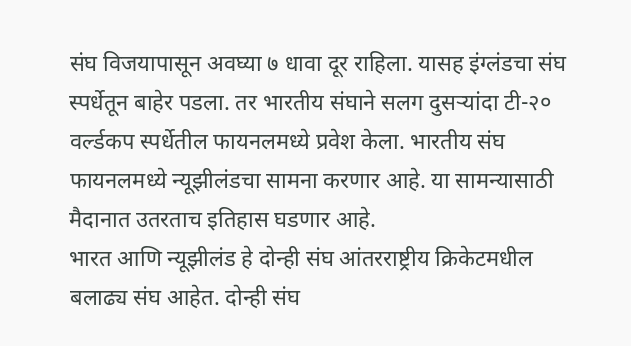संघ विजयापासून अवघ्या ७ धावा दूर राहिला. यासह इंग्लंडचा संघ स्पर्धेतून बाहेर पडला. तर भारतीय संघाने सलग दुसऱ्यांदा टी-२० वर्ल्डकप स्पर्धेतील फायनलमध्ये प्रवेश केला. भारतीय संघ फायनलमध्ये न्यूझीलंडचा सामना करणार आहे. या सामन्यासाठी मैदानात उतरताच इतिहास घडणार आहे.
भारत आणि न्यूझीलंड हे दोन्ही संघ आंतरराष्ट्रीय क्रिकेटमधील बलाढ्य संघ आहेत. दोन्ही संघ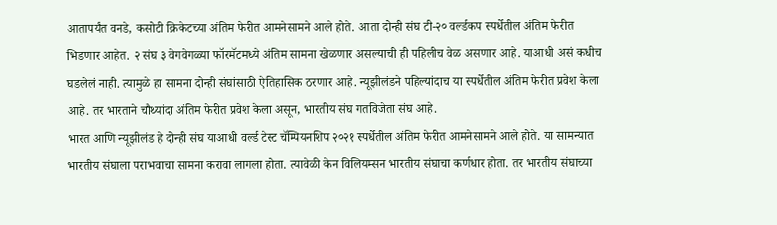आतापर्यंत वनडे, कसोटी क्रिकेटच्या अंतिम फेरीत आमनेसामने आले होते. आता दोन्ही संघ टी-२० वर्ल्डकप स्पर्धेतील अंतिम फेरीत भिडणार आहेत. २ संघ ३ वेगवेगळ्या फॉरमॅटमध्ये अंतिम सामना खेळणार असल्याची ही पहिलीच वेळ असणार आहे. याआधी असं कधीच घडलेलं नाही. त्यामुळे हा सामना दोन्ही संघांसाठी ऐतिहासिक ठरणार आहे. न्यूझीलंडने पहिल्यांदाच या स्पर्धेतील अंतिम फेरीत प्रवेश केला आहे. तर भारताने चौथ्यांदा अंतिम फेरीत प्रवेश केला असून, भारतीय संघ गतविजेता संघ आहे.
भारत आणि न्यूझीलंड हे दोन्ही संघ याआधी वर्ल्ड टेस्ट चॅम्पियनशिप २०२१ स्पर्धेतील अंतिम फेरीत आमनेसामने आले होते. या सामन्यात भारतीय संघाला पराभवाचा सामना करावा लागला होता. त्यावेळी केन विलियम्सन भारतीय संघाचा कर्णधार होता. तर भारतीय संघाच्या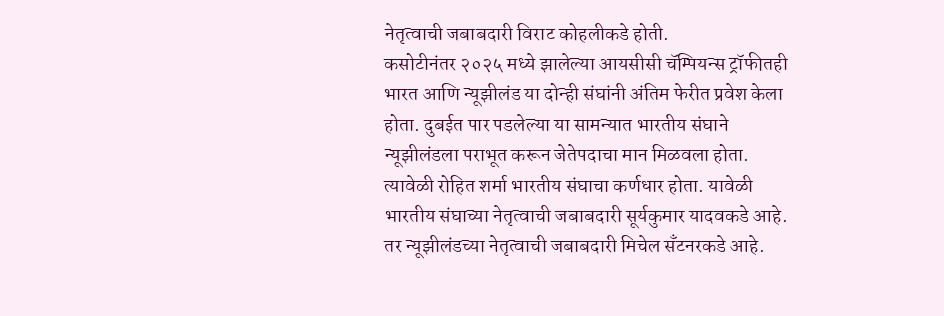नेतृत्वाची जबाबदारी विराट कोहलीकडे होती.
कसोटीनंतर २०२५ मध्ये झालेल्या आयसीसी चॅम्पियन्स ट्रॉफीतही भारत आणि न्यूझीलंड या दोन्ही संघांनी अंतिम फेरीत प्रवेश केला होता. दुबईत पार पडलेल्या या सामन्यात भारतीय संघाने न्यूझीलंडला पराभूत करून जेतेपदाचा मान मिळवला होता. त्यावेळी रोहित शर्मा भारतीय संघाचा कर्णधार होता. यावेळी भारतीय संघाच्या नेतृत्वाची जबाबदारी सूर्यकुमार यादवकडे आहे. तर न्यूझीलंडच्या नेतृत्वाची जबाबदारी मिचेल सँटनरकडे आहे.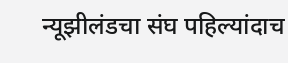न्यूझीलंडचा संघ पहिल्यांदाच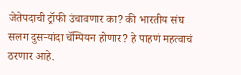जेतेपदाची ट्रॉफी उंचावणार का? की भारतीय संघ सलग दुसऱ्यांदा चॅम्पियन होणार? हे पाहणं महत्वाचं ठरणार आहे.